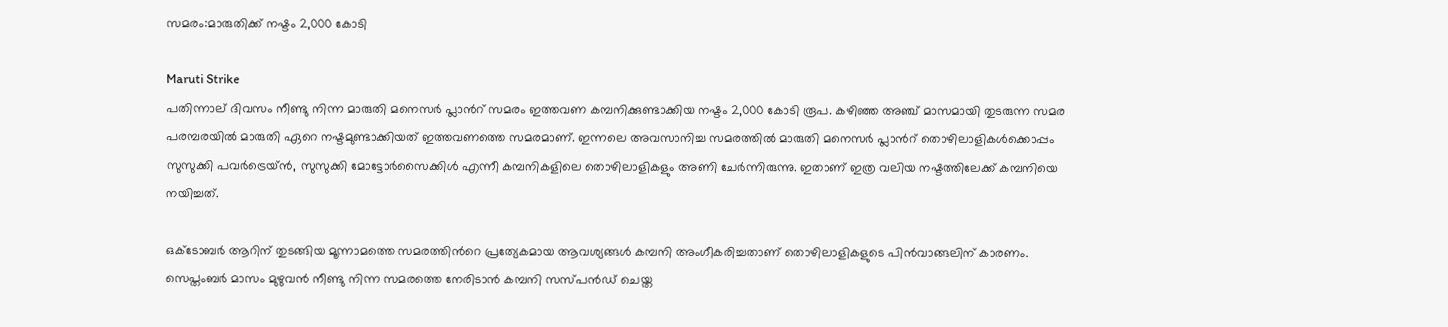സമരം:മാരുതിക്ക് നഷ്ടം 2,000 കോടി

Maruti Strike
പതിന്നാല് ദിവസം നീണ്ടു നിന്ന മാരുതി മനെസര്‍ പ്ലാന്‍റ് സമരം ഇത്തവണ കമ്പനിക്കുണ്ടാക്കിയ നഷ്ടം 2,000 കോടി രൂപ. കഴിഞ്ഞ അഞ്ച് മാസമായി തുടരുന്ന സമര പരമ്പരയില്‍ മാരുതി ഏറെ നഷ്ടമുണ്ടാക്കിയത് ഇത്തവണത്തെ സമരമാണ്. ഇന്നലെ അവസാനിച്ച സമരത്തില്‍ മാരുതി മനെസര്‍ പ്ലാന്‍റ് തൊഴിലാളികള്‍ക്കൊപ്പം സുസുക്കി പവര്‍ട്രെയ്ന്‍, സുസുക്കി മോട്ടോര്‍സൈക്കിള്‍ എന്നീ കമ്പനികളിലെ തൊഴിലാളികളും അണി ചേര്‍ന്നിരുന്നു. ഇതാണ് ഇത്ര വലിയ നഷ്ടത്തിലേക്ക് കമ്പനിയെ നയിച്ചത്.

ഒക്ടോബര്‍ ആറിന് തുടങ്ങിയ മൂന്നാമത്തെ സമരത്തിന്‍റെ പ്രത്യേകമായ ആവശ്യങ്ങള്‍ കമ്പനി അംഗീകരിച്ചതാണ് തൊഴിലാളികളുടെ പിന്‍വാങ്ങലിന് കാരണം. സെപ്തംബര്‍ മാസം മുഴുവന്‍ നീണ്ടു നിന്ന സമരത്തെ നേരിടാന്‍ കമ്പനി സസ്പന്‍ഡ് ചെയ്ത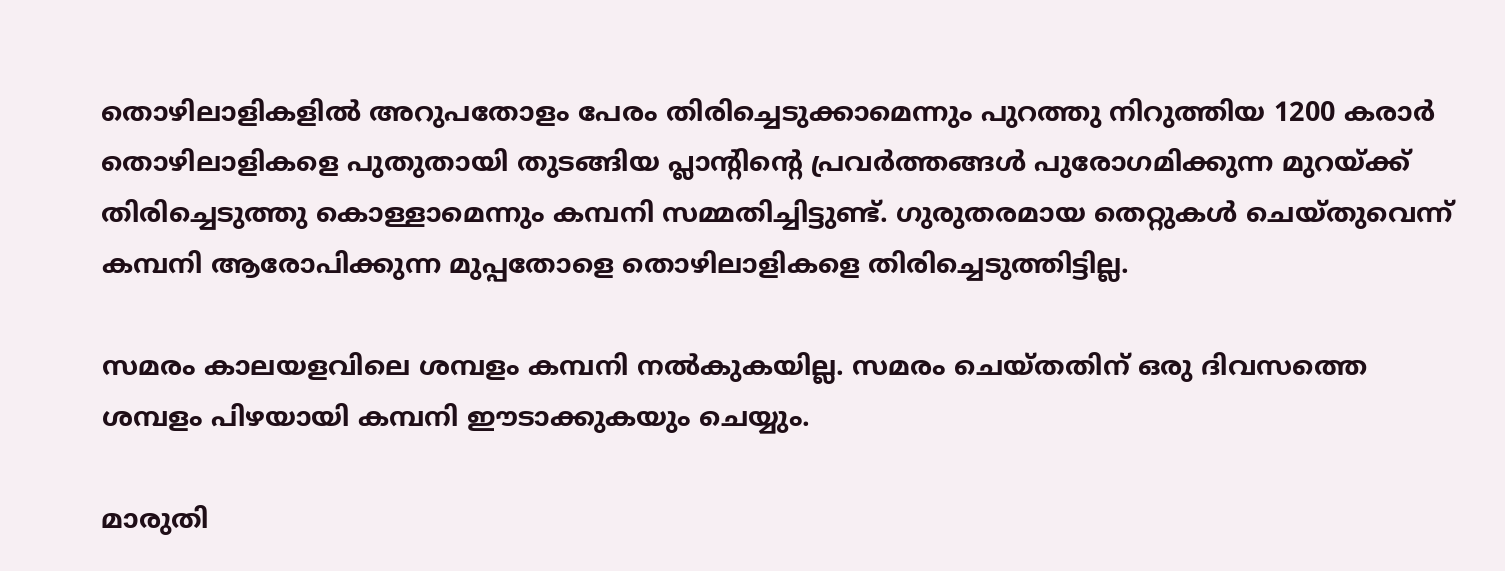തൊഴിലാളികളില്‍ അറുപതോളം പേരം തിരിച്ചെടുക്കാമെന്നും പുറത്തു നിറുത്തിയ 1200 കരാര്‍ തൊഴിലാളികളെ പുതുതായി തുടങ്ങിയ പ്ലാന്‍റിന്‍റെ പ്രവര്‍ത്തങ്ങള്‍ പുരോഗമിക്കുന്ന മുറയ്ക്ക് തിരിച്ചെടുത്തു കൊള്ളാമെന്നും കമ്പനി സമ്മതിച്ചിട്ടുണ്ട്. ഗുരുതരമായ തെറ്റുകള്‍ ചെയ്തുവെന്ന് കമ്പനി ആരോപിക്കുന്ന മുപ്പതോളെ തൊഴിലാളികളെ തിരിച്ചെടുത്തിട്ടില്ല.

സമരം കാലയളവിലെ ശമ്പളം കമ്പനി നല്‍കുകയില്ല. സമരം ചെയ്തതിന് ഒരു ദിവസത്തെ ശമ്പളം പിഴയായി കമ്പനി ഈടാക്കുകയും ചെയ്യും.

മാരുതി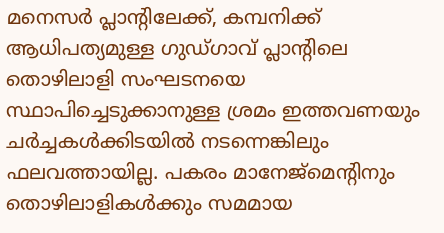മനെസര്‍ പ്ലാന്‍റിലേക്ക്, കമ്പനിക്ക് ആധിപത്യമുള്ള ഗുഡ്‍ഗാവ് പ്ലാന്‍റിലെ തൊഴിലാളി സംഘടനയെ സ്ഥാപിച്ചെടുക്കാനുള്ള ശ്രമം ഇത്തവണയും ചര്‍ച്ചകള്‍ക്കിടയില്‍ നടന്നെങ്കിലും ഫലവത്തായില്ല. പകരം മാനേജ്‍മെന്‍റിനും തൊഴിലാളികള്‍ക്കും സമമായ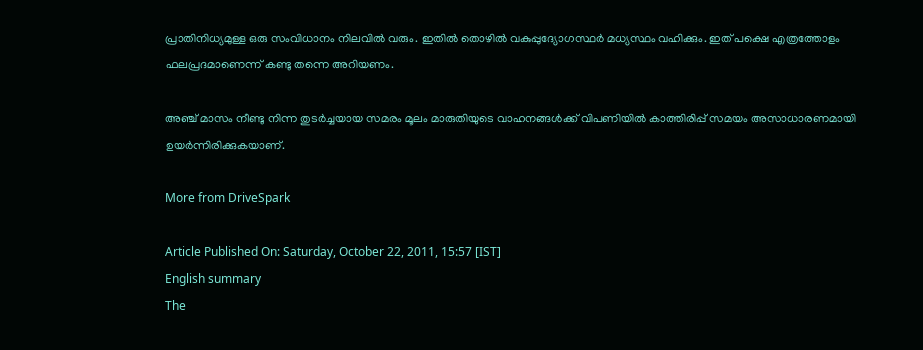പ്രാതിനിധ്യമുള്ള ഒരു സംവിധാനം നിലവില്‍ വരും. ഇതില്‍ തൊഴില്‍ വകുപ്പുദ്യോഗസ്ഥര്‍ മധ്യസ്ഥം വഹിക്കും. ഇത് പക്ഷെ എത്രത്തോളം ഫലപ്രദമാണെന്ന് കണ്ടു തന്നെ അറിയണം.

അഞ്ച് മാസം നീണ്ടു നിന്ന തുടര്‍ച്ചയായ സമരം മൂലം മാരുതിയുടെ വാഹനങ്ങള്‍ക്ക് വിപണിയില്‍ കാത്തിരിപ്പ് സമയം അസാധാരണമായി ഉയര്‍ന്നിരിക്കുകയാണ്.

More from DriveSpark

Article Published On: Saturday, October 22, 2011, 15:57 [IST]
English summary
The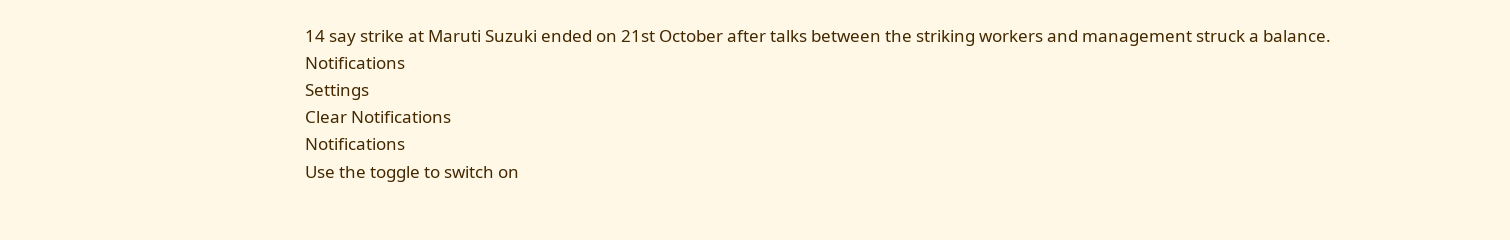14 say strike at Maruti Suzuki ended on 21st October after talks between the striking workers and management struck a balance.
Notifications
Settings
Clear Notifications
Notifications
Use the toggle to switch on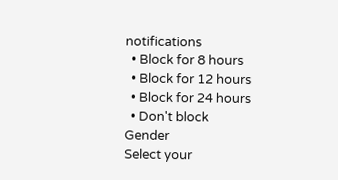notifications
  • Block for 8 hours
  • Block for 12 hours
  • Block for 24 hours
  • Don't block
Gender
Select your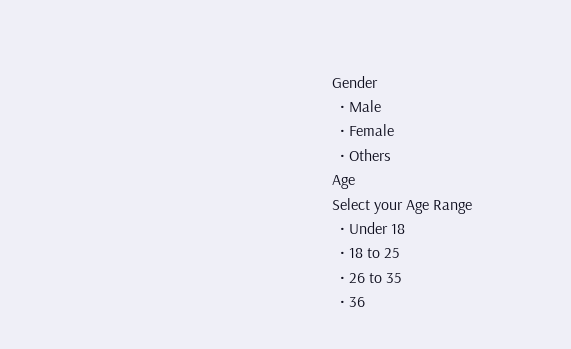Gender
  • Male
  • Female
  • Others
Age
Select your Age Range
  • Under 18
  • 18 to 25
  • 26 to 35
  • 36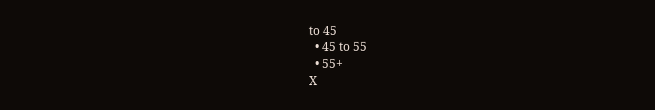to 45
  • 45 to 55
  • 55+
X